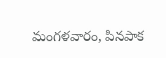మంగళవారం, పినపాక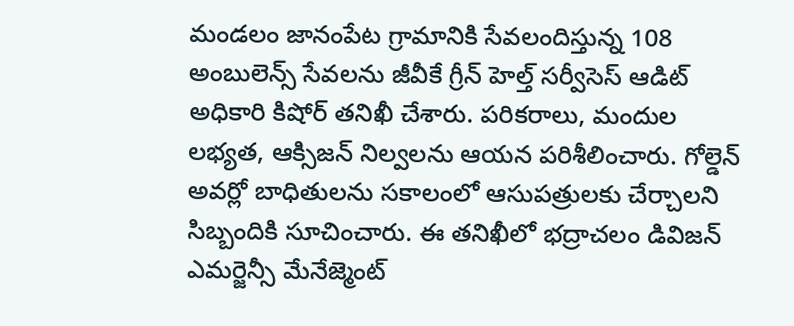మండలం జానంపేట గ్రామానికి సేవలందిస్తున్న 108 అంబులెన్స్ సేవలను జీవీకే గ్రీన్ హెల్త్ సర్వీసెస్ ఆడిట్ అధికారి కిషోర్ తనిఖీ చేశారు. పరికరాలు, మందుల లభ్యత, ఆక్సిజన్ నిల్వలను ఆయన పరిశీలించారు. గోల్డెన్ అవర్లో బాధితులను సకాలంలో ఆసుపత్రులకు చేర్చాలని సిబ్బందికి సూచించారు. ఈ తనిఖీలో భద్రాచలం డివిజన్ ఎమర్జెన్సీ మేనేజ్మెంట్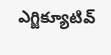ఎగ్జిక్యూటివ్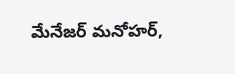మేనేజర్ మనోహర్,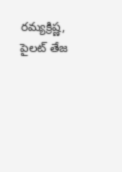రమ్యక్రిష్ణ, పైలట్ తేజ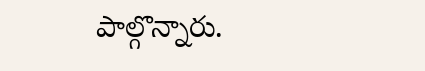పాల్గొన్నారు.